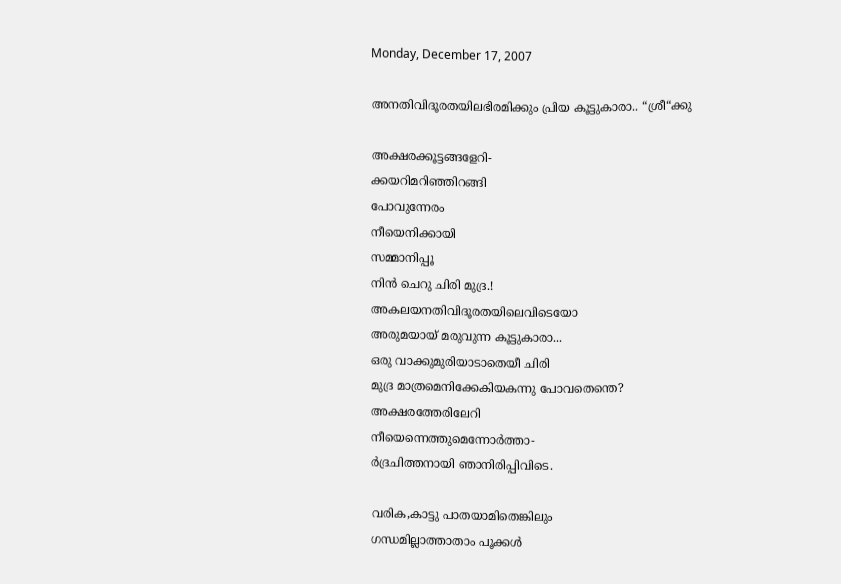Monday, December 17, 2007

അനതിവിദൂരതയിലഭിരമിക്കും പ്രിയ കൂട്ടുകാരാ.. “ശ്രീ“ക്കു

അക്ഷരക്കൂട്ടങ്ങളേറി-
ക്കയറിമറിഞ്ഞിറങ്ങി
പോവുന്നേരം
നീയെനിക്കായി
സമ്മാനിപ്പൂ
നിന്‍ ചെറു ചിരി മുദ്ര.!
അകലയനതിവിദൂരതയിലെവിടെയോ
അരുമയായ് മരുവുന്ന കൂട്ടുകാരാ...
ഒരു വാക്കുമുരിയാടാതെയീ ചിരി
മുദ്ര മാത്രമെനിക്കേകിയകന്നു പോവതെന്തെ?
അക്ഷരത്തേരിലേറി
നീയെന്നെത്തുമെന്നോര്‍ത്താ-
ര്‍ദ്രചിത്തനായി ഞാനിരിപ്പിവിടെ.

വരിക,കാട്ടു പാതയാ‍മിതെങ്കിലും
ഗന്ധമില്ലാത്താതാം പൂക്കള്‍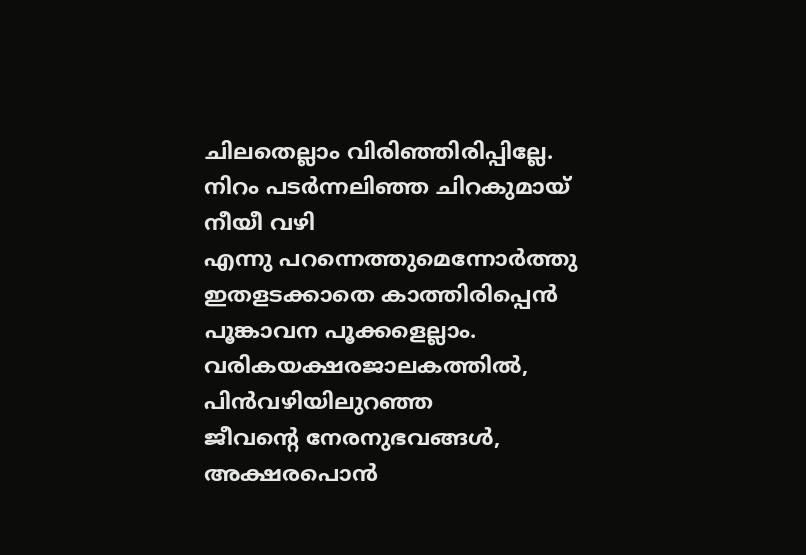ചിലതെല്ലാം വിരിഞ്ഞിരിപ്പില്ലേ.
നിറം പടര്‍ന്നലിഞ്ഞ ചിറകുമായ്
നീയീ വഴി
എന്നു പറന്നെത്തുമെന്നോര്‍ത്തു
ഇതളടക്കാതെ കാത്തിരിപ്പെന്‍
പൂങ്കാ‍വന പൂക്കളെല്ലാം.
വരികയക്ഷരജാലകത്തില്‍,
പിന്‍വഴിയിലുറഞ്ഞ
ജീവന്റെ നേരനുഭവങ്ങള്‍,
അക്ഷരപൊന്‍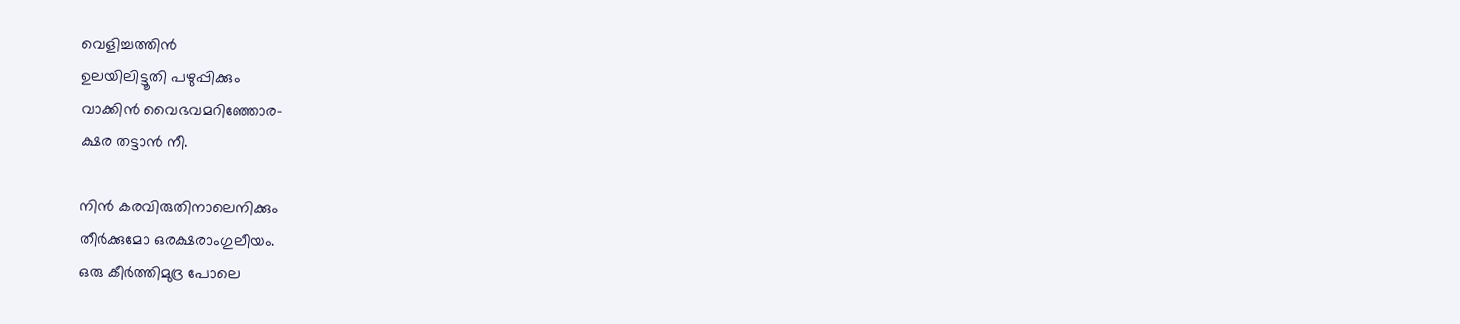വെളിച്ചത്തിന്‍
ഉലയിലിട്ടൂതി പഴുപ്പിക്കും
വാക്കിന്‍ വൈഭവമറിഞ്ഞോര-
ക്ഷര തട്ടാന്‍ നീ.

നിന്‍ കരവിരുതിനാലെനിക്കും
തീര്‍ക്കുമോ ഒരക്ഷരാംഗുലീയം.
ഒരു കീര്‍ത്തിമുദ്ര പോലെ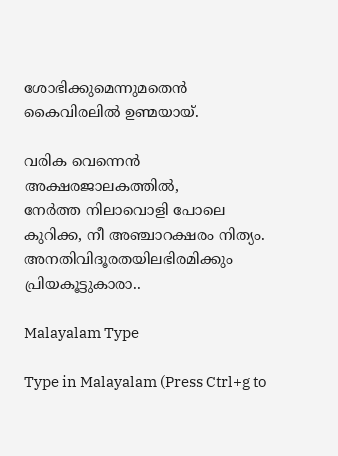ശോഭിക്കുമെന്നുമതെന്‍
കൈവിരലില്‍ ഉണ്മയായ്.

വരിക വെന്നെന്‍
അക്ഷരജാലകത്തില്‍,
നേര്‍ത്ത നിലാവൊളി പോലെ
കുറിക്ക, നീ അഞ്ചാറക്ഷരം നിത്യം.
അനതിവിദൂരതയിലഭിരമിക്കും
പ്രിയകൂട്ടുകാരാ..

Malayalam Type

Type in Malayalam (Press Ctrl+g to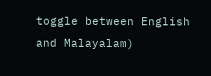toggle between English and Malayalam)